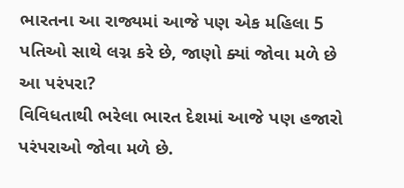ભારતના આ રાજ્યમાં આજે પણ એક મહિલા 5 પતિઓ સાથે લગ્ન કરે છે, જાણો ક્યાં જોવા મળે છે આ પરંપરા?
વિવિધતાથી ભરેલા ભારત દેશમાં આજે પણ હજારો પરંપરાઓ જોવા મળે છે.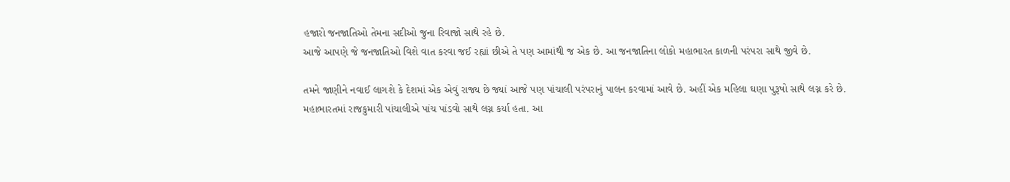હજારો જનજાતિઓ તેમના સદીઓ જુના રિવાજો સાથે રહે છે.
આજે આપણે જે જનજાતિઓ વિશે વાત કરવા જઈ રહ્યાં છીએ તે પણ આમાંથી જ એક છે. આ જનજાતિના લોકો મહાભારત કાળની પરંપરા સાથે જીવે છે.

તમને જાણીને નવાઈ લાગશે કે દેશમાં એક એવું રાજ્ય છે જ્યાં આજે પણ પાંચાલી પરંપરાનું પાલન કરવામાં આવે છે. અહીં એક મહિલા ઘણા પુરૂષો સાથે લગ્ન કરે છે.
મહાભારતમાં રાજકુમારી પાંચાલીએ પાંચ પાંડવો સાથે લગ્ન કર્યા હતા. આ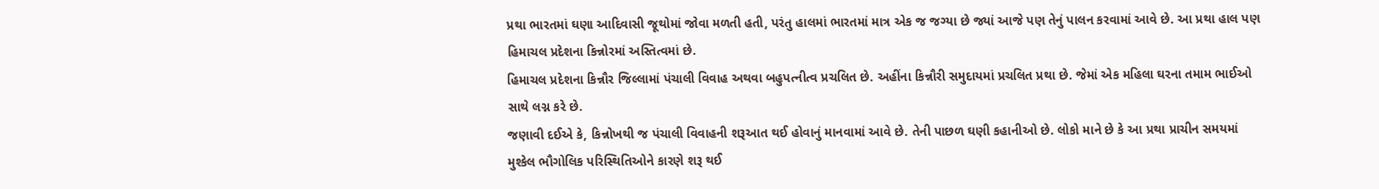પ્રથા ભારતમાં ઘણા આદિવાસી જૂથોમાં જોવા મળતી હતી, પરંતુ હાલમાં ભારતમાં માત્ર એક જ જગ્યા છે જ્યાં આજે પણ તેનું પાલન કરવામાં આવે છે. આ પ્રથા હાલ પણ હિમાચલ પ્રદેશના કિન્નોરમાં અસ્તિત્વમાં છે.
હિમાચલ પ્રદેશના કિન્નૌર જિલ્લામાં પંચાલી વિવાહ અથવા બહુપત્નીત્વ પ્રચલિત છે. અહીંના કિન્નૌરી સમુદાયમાં પ્રચલિત પ્રથા છે. જેમાં એક મહિલા ઘરના તમામ ભાઈઓ સાથે લગ્ન કરે છે.
જણાવી દઈએ કે, કિન્નોખથી જ પંચાલી વિવાહની શરૂઆત થઈ હોવાનું માનવામાં આવે છે. તેની પાછળ ઘણી કહાનીઓ છે. લોકો માને છે કે આ પ્રથા પ્રાચીન સમયમાં મુશ્કેલ ભૌગોલિક પરિસ્થિતિઓને કારણે શરૂ થઈ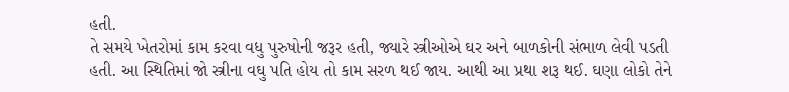હતી.
તે સમયે ખેતરોમાં કામ કરવા વધુ પુરુષોની જરૂર હતી, જ્યારે સ્ત્રીઓએ ઘર અને બાળકોની સંભાળ લેવી પડતી હતી. આ સ્થિતિમાં જો સ્ત્રીના વઘુ પતિ હોય તો કામ સરળ થઈ જાય. આથી આ પ્રથા શરૂ થઈ. ઘણા લોકો તેને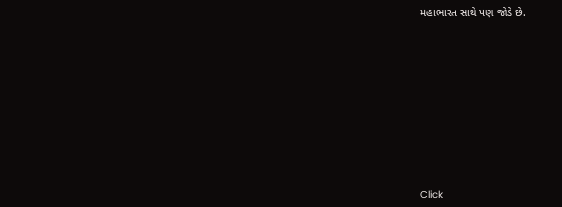મહાભારત સાથે પણ જોડે છે.












Click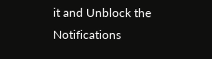it and Unblock the Notifications